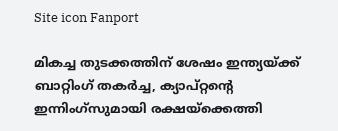Site icon Fanport

മികച്ച തുടക്കത്തിന് ശേഷം ഇന്ത്യയ്ക്ക് ബാറ്റിംഗ് തകര്‍ച്ച, ക്യാപ്റ്റന്റെ ഇന്നിംഗ്സുമായി രക്ഷയ്ക്കെത്തി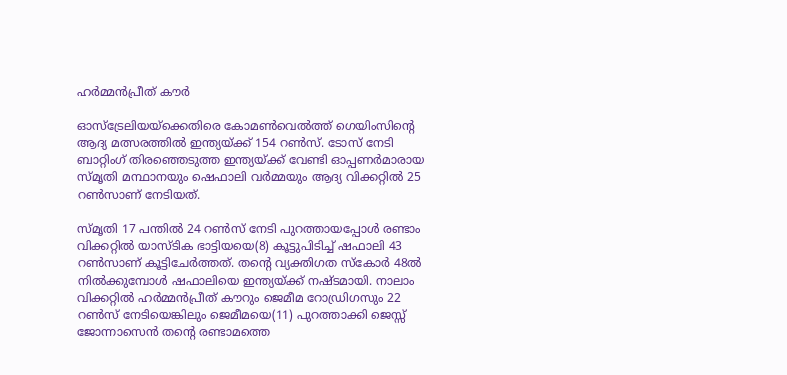ഹര്‍മ്മന്‍പ്രീത് കൗര്‍

ഓസ്ട്രേലിയയ്ക്കെതിരെ കോമൺവെൽത്ത് ഗെയിംസിന്റെ ആദ്യ മത്സരത്തിൽ ഇന്ത്യയ്ക്ക് 154 റൺസ്. ടോസ് നേടി ബാറ്റിംഗ് തിരഞ്ഞെടുത്ത ഇന്ത്യയ്ക്ക് വേണ്ടി ഓപ്പണര്‍മാരായ സ്മൃതി മന്ഥാനയും ഷെഫാലി വര്‍മ്മയും ആദ്യ വിക്കറ്റിൽ 25 റൺസാണ് നേടിയത്.

സ്മൃതി 17 പന്തിൽ 24 റൺസ് നേടി പുറത്തായപ്പോള്‍ രണ്ടാം വിക്കറ്റിൽ യാസ്ടിക ഭാട്ടിയയെ(8) കൂട്ടുപിടിച്ച് ഷഫാലി 43 റൺസാണ് കൂട്ടിചേര്‍ത്തത്. തന്റെ വ്യക്തിഗത സ്കോര്‍ 48ൽ നിൽക്കുമ്പോള്‍ ഷഫാലിയെ ഇന്ത്യയ്ക്ക് നഷ്ടമായി. നാലാം വിക്കറ്റിൽ ഹര്‍മ്മന്‍പ്രീത് കൗറും ജെമീമ റോഡ്രിഗസും 22 റൺസ് നേടിയെങ്കിലും ജെമീമയെ(11) പുറത്താക്കി ജെസ്സ് ജോന്നാസെന്‍ തന്റെ രണ്ടാമത്തെ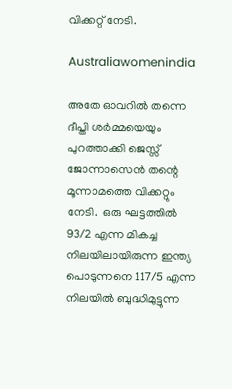വിക്കറ്റ് നേടി.

Australiawomenindia

അതേ ഓവറിൽ തന്നെ ദീപ്തി ശര്‍മ്മയെയും പുറത്താക്കി ജെസ്സ് ജോന്നാസെന്‍ തന്റെ മൂന്നാമത്തെ വിക്കറ്റും നേടി.  ഒരു ഘട്ടത്തിൽ 93/2 എന്ന മികച്ച നിലയിലായിരുന്ന ഇന്ത്യ പൊടുന്നനെ 117/5 എന്ന നിലയിൽ ബുദ്ധിമുട്ടുന്ന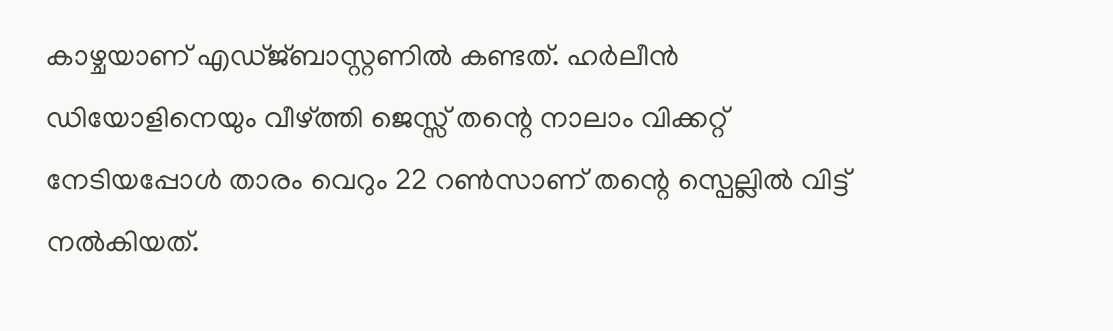കാഴ്ചയാണ് എഡ്ജ്ബാസ്റ്റണിൽ കണ്ടത്. ഹര്‍ലീന്‍ ഡിയോളിനെയും വീഴ്ത്തി ജെസ്സ് തന്റെ നാലാം വിക്കറ്റ് നേടിയപ്പോള്‍ താരം വെറും 22 റൺസാണ് തന്റെ സ്പെല്ലിൽ വിട്ട് നൽകിയത്.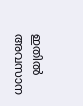ഇതിൽ അവസാന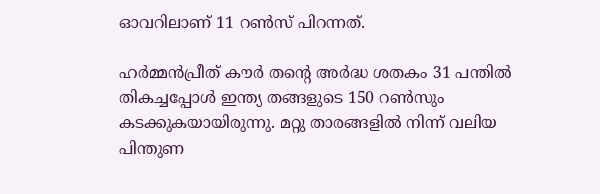ഓവറിലാണ് 11 റൺസ് പിറന്നത്.

ഹര്‍മ്മന്‍പ്രീത് കൗര്‍ തന്റെ അര്‍ദ്ധ ശതകം 31 പന്തിൽ തികച്ചപ്പോള്‍ ഇന്ത്യ തങ്ങളുടെ 150 റൺസും കടക്കുകയായിരുന്നു. മറ്റു താരങ്ങളിൽ നിന്ന് വലിയ പിന്തുണ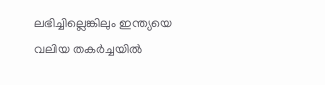ലഭിച്ചില്ലെങ്കിലും ഇന്ത്യയെ വലിയ തകര്‍ച്ചയിൽ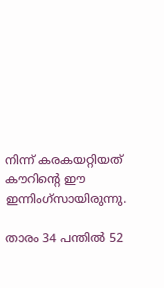നിന്ന് കരകയറ്റിയത് കൗറിന്റെ ഈ ഇന്നിംഗ്സായിരുന്നു.

താരം 34 പന്തിൽ 52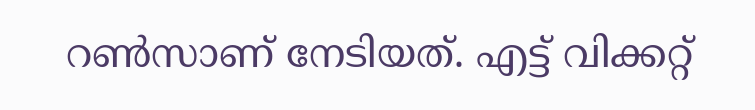റൺസാണ് നേടിയത്. എട്ട് വിക്കറ്റ്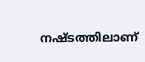നഷ്ടത്തിലാണ്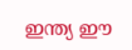ഇന്ത്യ ഈ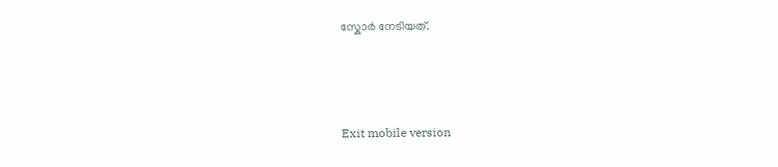സ്കോര്‍ നേടിയത്.



Exit mobile version